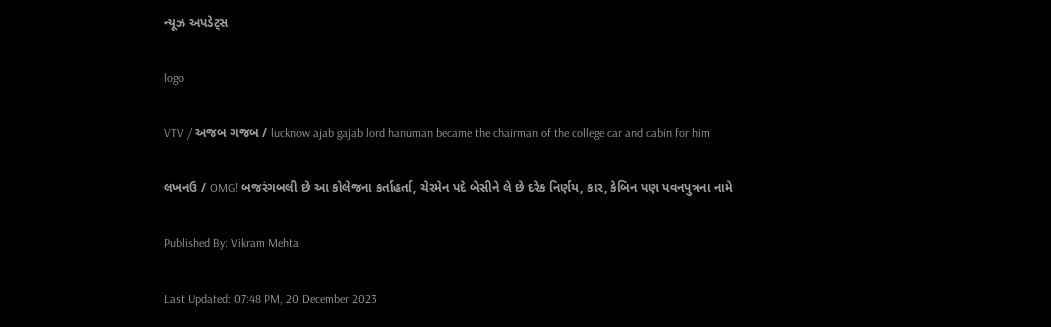ન્યૂઝ અપડેટ્સ

logo

VTV / અજબ ગજબ / lucknow ajab gajab lord hanuman became the chairman of the college car and cabin for him

લખનઉ / OMG! બજરંગબલી છે આ કોલેજના કર્તાહર્તા, ચેરમેન પદે બેસીને લે છે દરેક નિર્ણય, કાર, કેબિન પણ પવનપુત્રના નામે

Published By: Vikram Mehta

Last Updated: 07:48 PM, 20 December 2023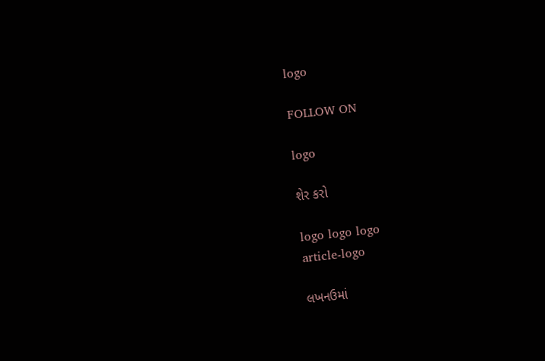logo

FOLLOW ON

logo

શેર કરો

logo logo logo
article-logo

લખનઉમાં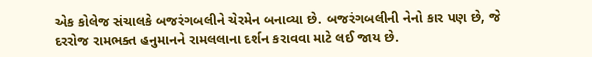એક કોલેજ સંચાલકે બજરંગબલીને ચેરમેન બનાવ્યા છે. બજરંગબલીની નેનો કાર પણ છે, જે દરરોજ રામભક્ત હનુમાનને રામલલાના દર્શન કરાવવા માટે લઈ જાય છે.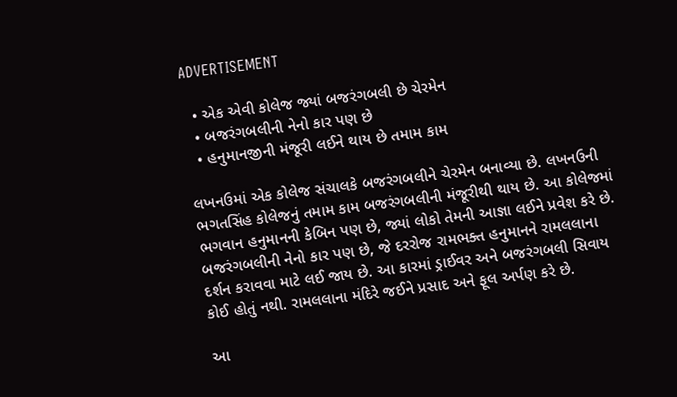ADVERTISEMENT

  • એક એવી કોલેજ જ્યાં બજરંગબલી છે ચેરમેન
  • બજરંગબલીની નેનો કાર પણ છે
  • હનુમાનજીની મંજૂરી લઈને થાય છે તમામ કામ

લખનઉમાં એક કોલેજ સંચાલકે બજરંગબલીને ચેરમેન બનાવ્યા છે. લખનઉની ભગતસિંહ કોલેજનું તમામ કામ બજરંગબલીની મંજૂરીથી થાય છે. આ કોલેજમાં ભગવાન હનુમાનની કેબિન પણ છે, જ્યાં લોકો તેમની આજ્ઞા લઈને પ્રવેશ કરે છે. બજરંગબલીની નેનો કાર પણ છે, જે દરરોજ રામભક્ત હનુમાનને રામલલાના દર્શન કરાવવા માટે લઈ જાય છે. આ કારમાં ડ્રાઈવર અને બજરંગબલી સિવાય કોઈ હોતું નથી. રામલલાના મંદિરે જઈને પ્રસાદ અને ફૂલ અર્પણ કરે છે.

આ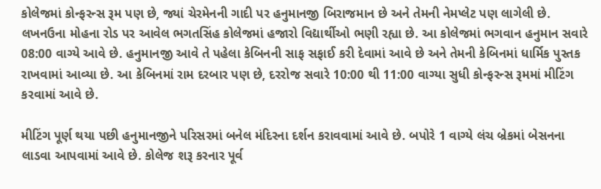કોલેજમાં કોન્ફરન્સ રૂમ પણ છે, જ્યાં ચેરમેનની ગાદી પર હનુમાનજી બિરાજમાન છે અને તેમની નેમપ્લેટ પણ લાગેલી છે. લખનઉના મોહના રોડ પર આવેલ ભગતસિંહ કોલેજમાં હજારો વિદ્યાર્થીઓ ભણી રહ્યા છે. આ કોલેજમાં ભગવાન હનુમાન સવારે 08:00 વાગ્યે આવે છે. હનુમાનજી આવે તે પહેલા કેબિનની સાફ સફાઈ કરી દેવામાં આવે છે અને તેમની કેબિનમાં ધાર્મિક પુસ્તક રાખવામાં આવ્યા છે. આ કેબિનમાં રામ દરબાર પણ છે, દરરોજ સવારે 10:00 થી 11:00 વાગ્યા સુધી કોન્ફરન્સ રૂમમાં મીટિંગ કરવામાં આવે છે.

મીટિંગ પૂર્ણ થયા પછી હનુમાનજીને પરિસરમાં બનેલ મંદિરના દર્શન કરાવવામાં આવે છે. બપોરે 1 વાગ્યે લંચ બ્રેકમાં બેસનના લાડવા આપવામાં આવે છે. કોલેજ શરૂ કરનાર પૂર્વ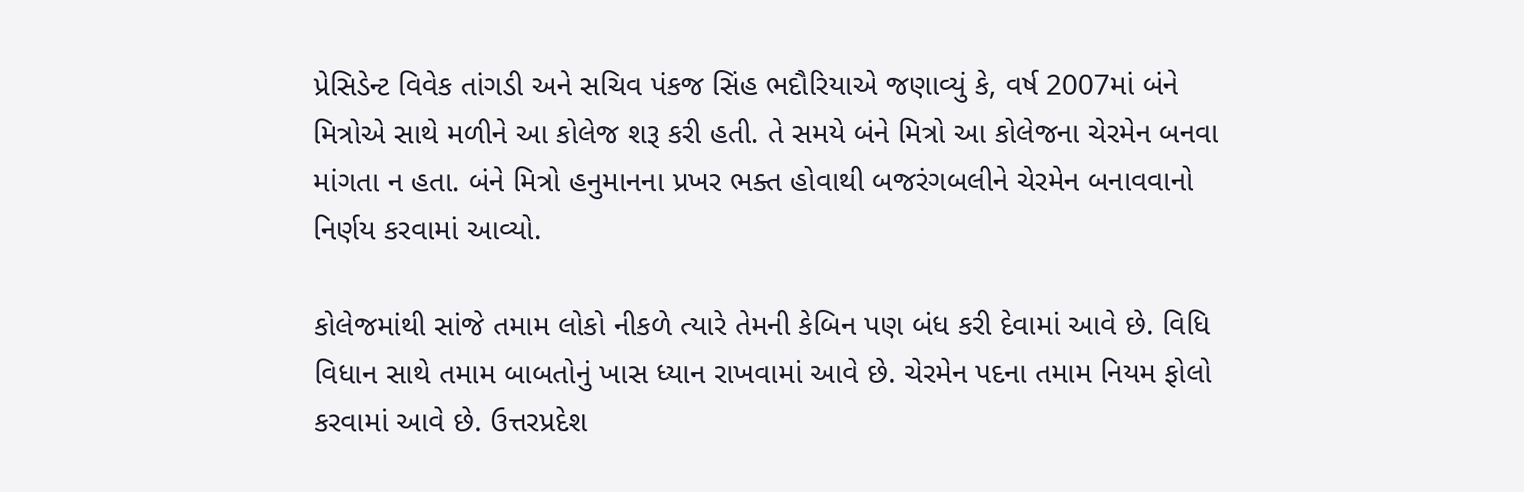પ્રેસિડેન્ટ વિવેક તાંગડી અને સચિવ પંકજ સિંહ ભદૌરિયાએ જણાવ્યું કે, વર્ષ 2007માં બંને મિત્રોએ સાથે મળીને આ કોલેજ શરૂ કરી હતી. તે સમયે બંને મિત્રો આ કોલેજના ચેરમેન બનવા માંગતા ન હતા. બંને મિત્રો હનુમાનના પ્રખર ભક્ત હોવાથી બજરંગબલીને ચેરમેન બનાવવાનો નિર્ણય કરવામાં આવ્યો.

કોલેજમાંથી સાંજે તમામ લોકો નીકળે ત્યારે તેમની કેબિન પણ બંધ કરી દેવામાં આવે છે. વિધિ વિધાન સાથે તમામ બાબતોનું ખાસ ધ્યાન રાખવામાં આવે છે. ચેરમેન પદના તમામ નિયમ ફોલો કરવામાં આવે છે. ઉત્તરપ્રદેશ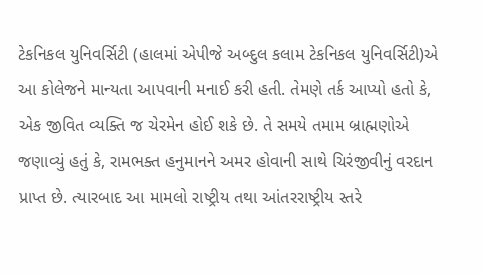ટેકનિકલ યુનિવર્સિટી (હાલમાં એપીજે અબ્દુલ કલામ ટેકનિકલ યુનિવર્સિટી)એ આ કોલેજને માન્યતા આપવાની મનાઈ કરી હતી. તેમણે તર્ક આપ્યો હતો કે, એક જીવિત વ્યક્તિ જ ચેરમેન હોઈ શકે છે. તે સમયે તમામ બ્રાહ્મણોએ જણાવ્યું હતું કે, રામભક્ત હનુમાનને અમર હોવાની સાથે ચિરંજીવીનું વરદાન પ્રાપ્ત છે. ત્યારબાદ આ મામલો રાષ્ટ્રીય તથા આંતરરાષ્ટ્રીય સ્તરે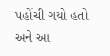પહોંચી ગયો હતો અને આ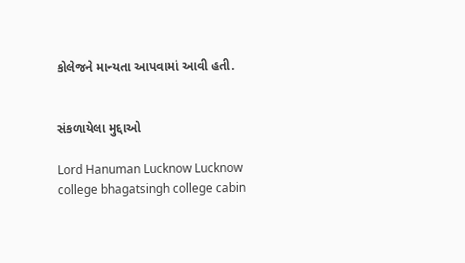કોલેજને માન્યતા આપવામાં આવી હતી.


સંકળાયેલા મુદ્દાઓ

Lord Hanuman Lucknow Lucknow college bhagatsingh college cabin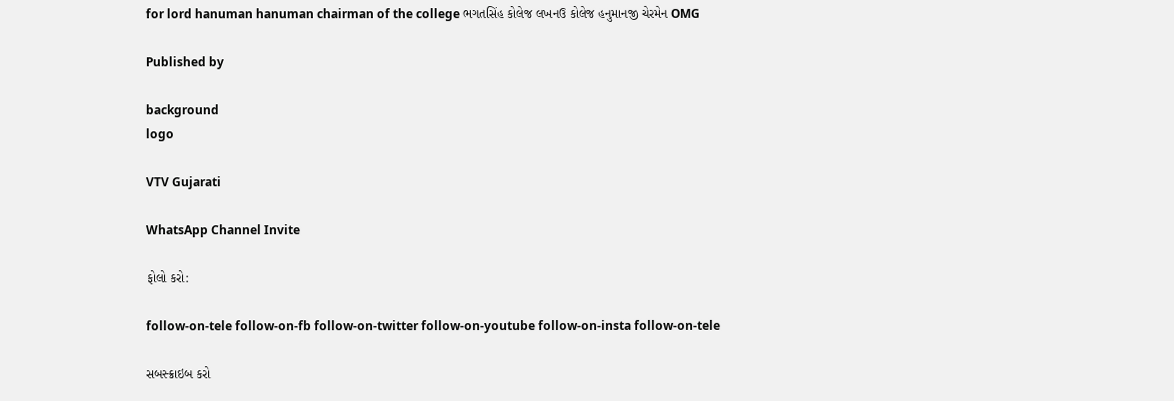for lord hanuman hanuman chairman of the college ભગતસિંહ કોલેજ લખનઉ કોલેજ હનુમાનજી ચેરમેન OMG

Published by

background
logo

VTV Gujarati

WhatsApp Channel Invite

ફોલો કરો:

follow-on-tele follow-on-fb follow-on-twitter follow-on-youtube follow-on-insta follow-on-tele

સબસ્ક્રાઇબ કરો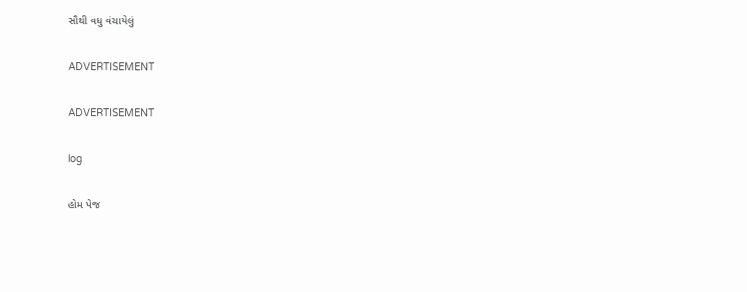સૌથી વધુ વંચાયેલું

ADVERTISEMENT

ADVERTISEMENT

log

હોમ પેજ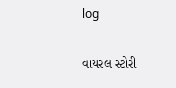log

વાયરલ સ્ટોરી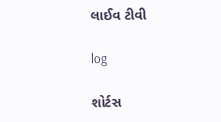લાઈવ ટીવી

log

શોર્ટસ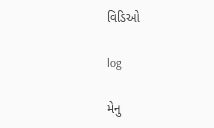વિડિઓ

log

મેનુ